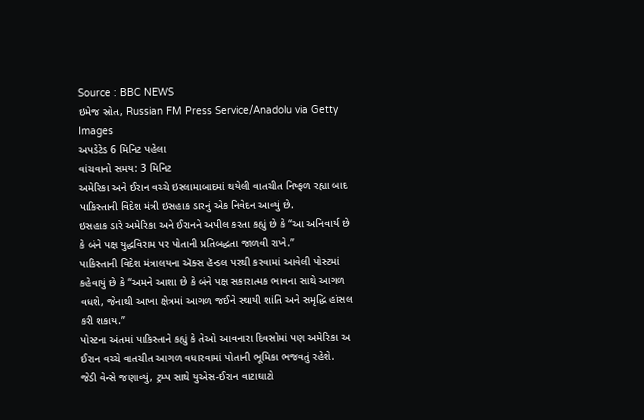Source : BBC NEWS
ઇમેજ સ્રોત, Russian FM Press Service/Anadolu via Getty Images
અપડેટેડ 6 મિનિટ પહેલા
વાંચવાનો સમય: 3 મિનિટ
અમેરિકા અને ઈરાન વચ્ચે ઇસ્લામાબાદમાં થયેલી વાતચીત નિષ્ફળ રહ્યા બાદ પાકિસ્તાની વિદેશ મંત્રી ઇસહાક ડારનું એક નિવેદન આવ્યું છે.
ઇસહાક ડારે અમેરિકા અને ઈરાનને અપીલ કરતા કહ્યું છે કે “આ અનિવાર્ય છે કે બંને પક્ષ યુદ્ધવિરામ પર પોતાની પ્રતિબદ્ધતા જાળવી રાખે.”
પાકિસ્તાની વિદેશ મંત્રાલયના ઍક્સ હૅન્ડલ પરથી કરવામાં આવેલી પોસ્ટમાં કહેવાયું છે કે “અમને આશા છે કે બંને પક્ષ સકારાત્મક ભાવના સાથે આગળ વધશે, જેનાથી આખા ક્ષેત્રમાં આગળ જઈને સ્થાયી શાંતિ અને સમૃદ્ધિ હાંસલ કરી શકાય.”
પોસ્ટના અંતમાં પાકિસ્તાને કહ્યું કે તેઓ આવનારા દિવસોમાં પણ અમેરિકા અ ઈરાન વચ્ચે વાતચીત આગળ વધારવામાં પોતાની ભૂમિકા ભજવતું રહેશે.
જેડી વેન્સે જણાવ્યું, ટ્રમ્પ સાથે યુએસ-ઈરાન વાટાઘાટો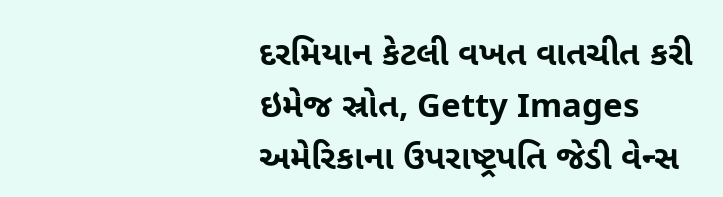દરમિયાન કેટલી વખત વાતચીત કરી
ઇમેજ સ્રોત, Getty Images
અમેરિકાના ઉપરાષ્ટ્રપતિ જેડી વેન્સ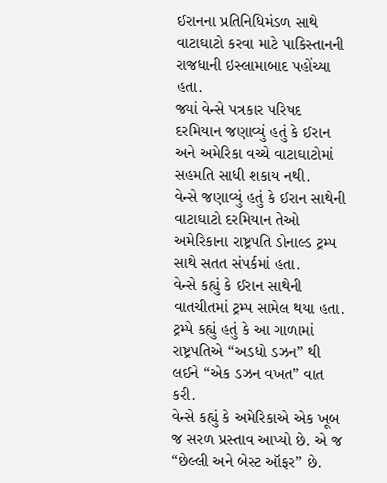ઈરાનના પ્રતિનિધિમંડળ સાથે વાટાઘાટો કરવા માટે પાકિસ્તાનની રાજધાની ઇસ્લામાબાદ પહોંચ્યા હતા.
જ્યાં વેન્સે પત્રકાર પરિષદ દરમિયાન જણાવ્યું હતું કે ઈરાન અને અમેરિકા વચ્ચે વાટાઘાટોમાં સહમતિ સાધી શકાય નથી.
વેન્સે જણાવ્યું હતું કે ઈરાન સાથેની વાટાઘાટો દરમિયાન તેઓ અમેરિકાના રાષ્ટ્રપતિ ડોનાલ્ડ ટ્રમ્પ સાથે સતત સંપર્કમાં હતા.
વેન્સે કહ્યું કે ઈરાન સાથેની વાતચીતમાં ટ્રમ્પ સામેલ થયા હતા. ટ્રમ્પે કહ્યું હતું કે આ ગાળામાં રાષ્ટ્રપતિએ “અડધો ડઝન” થી લઈને “એક ડઝન વખત” વાત કરી.
વેન્સે કહ્યું કે અમેરિકાએ એક ખૂબ જ સરળ પ્રસ્તાવ આપ્યો છે. એ જ “છેલ્લી અને બેસ્ટ ઑફર” છે.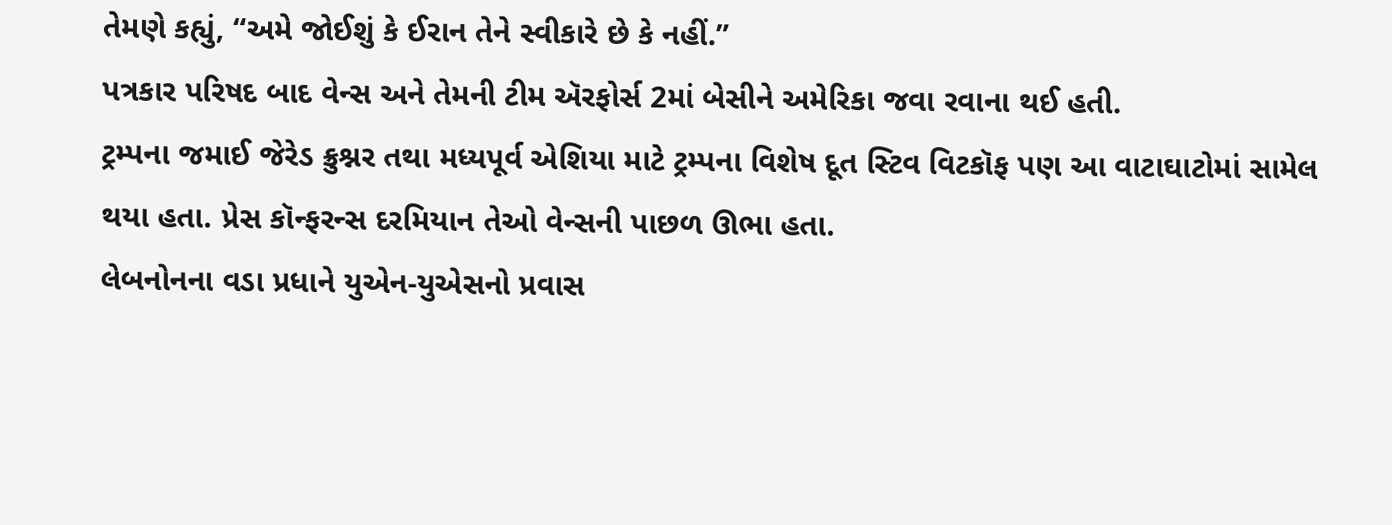તેમણે કહ્યું, “અમે જોઈશું કે ઈરાન તેને સ્વીકારે છે કે નહીં.”
પત્રકાર પરિષદ બાદ વેન્સ અને તેમની ટીમ ઍરફોર્સ 2માં બેસીને અમેરિકા જવા રવાના થઈ હતી.
ટ્રમ્પના જમાઈ જેરેડ ક્રુશ્નર તથા મધ્યપૂર્વ એશિયા માટે ટ્રમ્પના વિશેષ દૂત સ્ટિવ વિટકૉફ પણ આ વાટાઘાટોમાં સામેલ થયા હતા. પ્રેસ કૉન્ફરન્સ દરમિયાન તેઓ વેન્સની પાછળ ઊભા હતા.
લેબનોનના વડા પ્રધાને યુએન-યુએસનો પ્રવાસ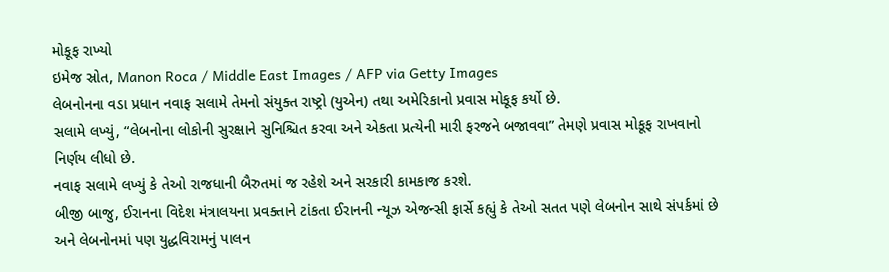મોકૂફ રાખ્યો
ઇમેજ સ્રોત, Manon Roca / Middle East Images / AFP via Getty Images
લેબનોનના વડા પ્રધાન નવાફ સલામે તેમનો સંયુક્ત રાષ્ટ્રો (યુએન) તથા અમેરિકાનો પ્રવાસ મોકૂફ કર્યો છે.
સલામે લખ્યું, “લેબનોના લોકોની સુરક્ષાને સુનિશ્ચિત કરવા અને એકતા પ્રત્યેની મારી ફરજને બજાવવા” તેમણે પ્રવાસ મોકૂફ રાખવાનો નિર્ણય લીધો છે.
નવાફ સલામે લખ્યું કે તેઓ રાજધાની બૈરુતમાં જ રહેશે અને સરકારી કામકાજ કરશે.
બીજી બાજુ, ઈરાનના વિદેશ મંત્રાલયના પ્રવક્તાને ટાંકતા ઈરાનની ન્યૂઝ એજન્સી ફાર્સે કહ્યું કે તેઓ સતત પણે લેબનોન સાથે સંપર્કમાં છે અને લેબનોનમાં પણ યુદ્ધવિરામનું પાલન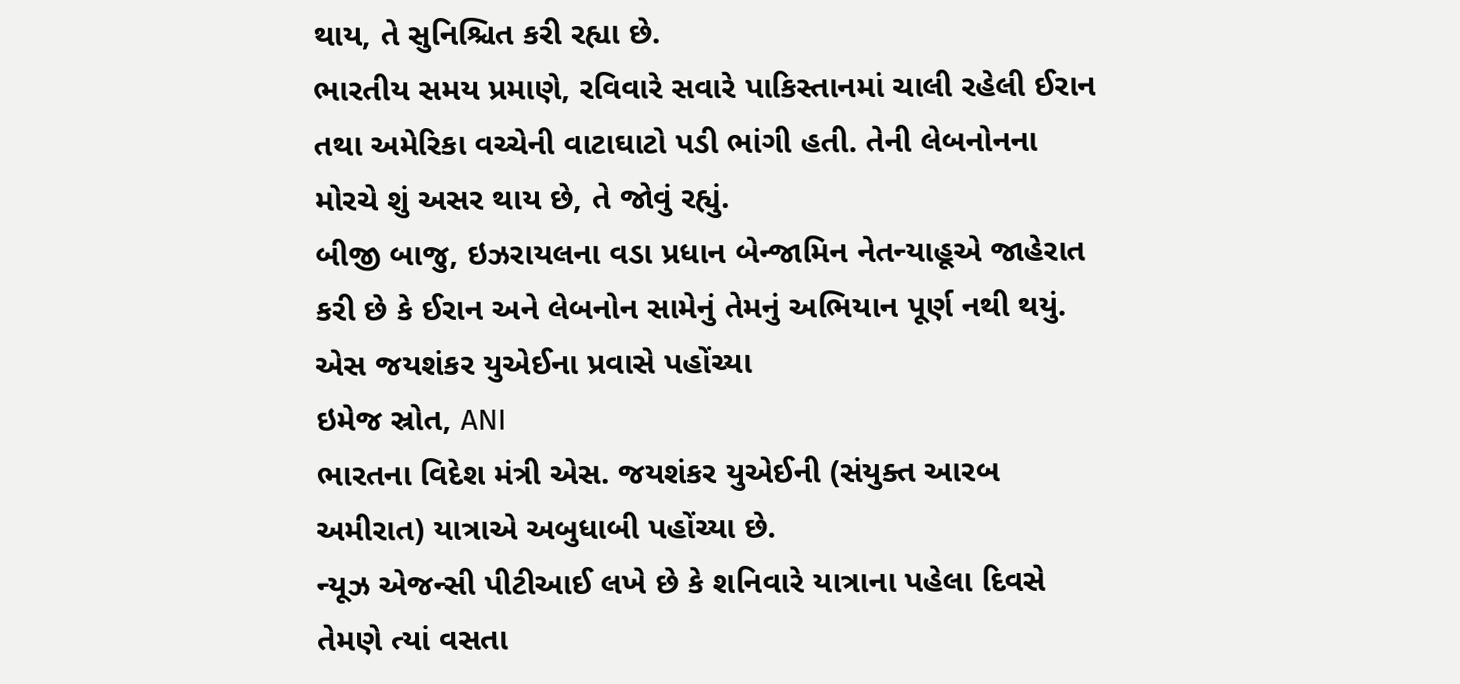થાય, તે સુનિશ્ચિત કરી રહ્યા છે.
ભારતીય સમય પ્રમાણે, રવિવારે સવારે પાકિસ્તાનમાં ચાલી રહેલી ઈરાન તથા અમેરિકા વચ્ચેની વાટાઘાટો પડી ભાંગી હતી. તેની લેબનોનના મોરચે શું અસર થાય છે, તે જોવું રહ્યું.
બીજી બાજુ, ઇઝરાયલના વડા પ્રધાન બેન્જામિન નેતન્યાહૂએ જાહેરાત કરી છે કે ઈરાન અને લેબનોન સામેનું તેમનું અભિયાન પૂર્ણ નથી થયું.
એસ જયશંકર યુએઈના પ્રવાસે પહોંચ્યા
ઇમેજ સ્રોત, ANI
ભારતના વિદેશ મંત્રી એસ. જયશંકર યુએઈની (સંયુક્ત આરબ અમીરાત) યાત્રાએ અબુધાબી પહોંચ્યા છે.
ન્યૂઝ એજન્સી પીટીઆઈ લખે છે કે શનિવારે યાત્રાના પહેલા દિવસે તેમણે ત્યાં વસતા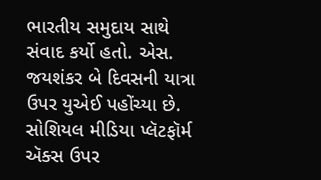ભારતીય સમુદાય સાથે સંવાદ કર્યો હતો. એસ. જયશંકર બે દિવસની યાત્રા ઉપર યુએઈ પહોંચ્યા છે.
સોશિયલ મીડિયા પ્લૅટફૉર્મ ઍક્સ ઉપર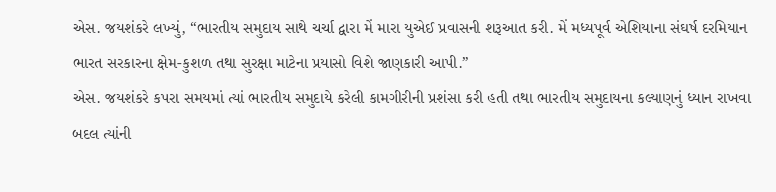એસ. જયશંકરે લખ્યું, “ભારતીય સમુદાય સાથે ચર્ચા દ્વારા મેં મારા યુએઈ પ્રવાસની શરૂઆત કરી. મેં મધ્યપૂર્વ એશિયાના સંઘર્ષ દરમિયાન ભારત સરકારના ક્ષેમ-કુશળ તથા સુરક્ષા માટેના પ્રયાસો વિશે જાણકારી આપી.”
એસ. જયશંકરે કપરા સમયમાં ત્યાં ભારતીય સમુદાયે કરેલી કામગીરીની પ્રશંસા કરી હતી તથા ભારતીય સમુદાયના કલ્યાણનું ધ્યાન રાખવા બદલ ત્યાંની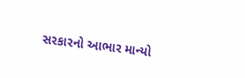સરકારનો આભાર માન્યો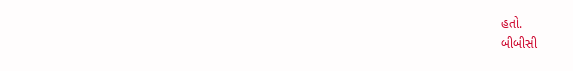હતો.
બીબીસી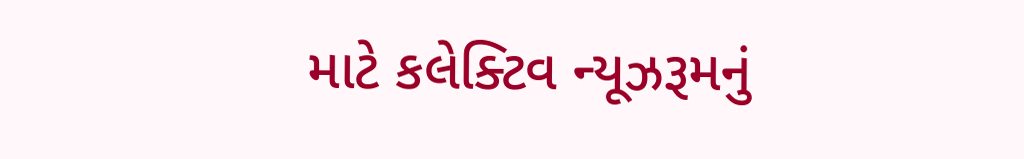માટે કલેક્ટિવ ન્યૂઝરૂમનું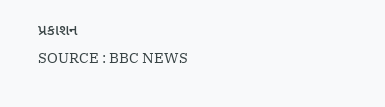પ્રકાશન
SOURCE : BBC NEWS